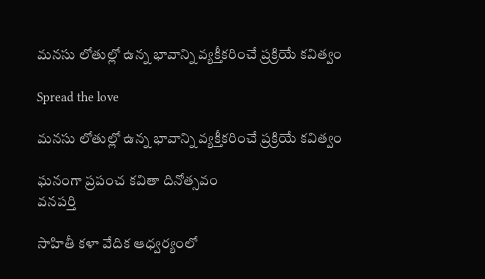మనసు లోతుల్లో ఉన్న భావాన్ని వ్యక్తీకరించే ప్రక్రియే కవిత్వం

Spread the love

మనసు లోతుల్లో ఉన్న భావాన్ని వ్యక్తీకరించే ప్రక్రియే కవిత్వం

ఘనంగా ప్రపంచ కవితా దినోత్సవం
వనపర్తి

సాహితీ కళా వేదిక ఆధ్వర్యంలో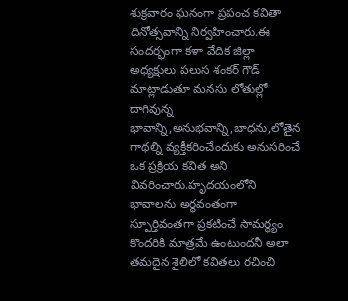శుక్రవారం ఘనంగా ప్రపంచ కవితా దినోత్సవాన్ని నిర్వహించారు.ఈ సందర్భంగా కళా వేదిక జిల్లా అధ్యక్షులు పలుస శంకర్ గౌడ్ మాట్లాడుతూ మనసు లోతుల్లో దాగివున్న భావాన్ని,అనుభవాన్ని,బాధను,లోతైన గాథల్ని వ్యక్తీకరించేందుకు అనుసరించే ఒక ప్రక్రియ కవిత అని వివరించారు.హృదయంలోని భావాలను అర్థవంతంగా స్పూర్తివంతగా ప్రకటించే సామర్థ్యం కొందరికి మాత్రమే ఉంటుందనీ అలా తమదైన శైలిలో కవితలు రచించి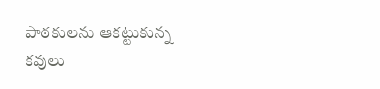పాఠకులను ఆకట్టుకున్న కవులు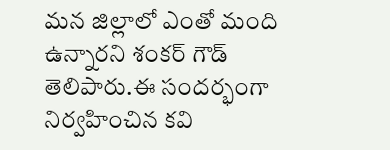మన జిల్లాలో ఎంతో మంది ఉన్నారని శంకర్ గౌడ్ తెలిపారు.ఈ సందర్భంగా నిర్వహించిన కవి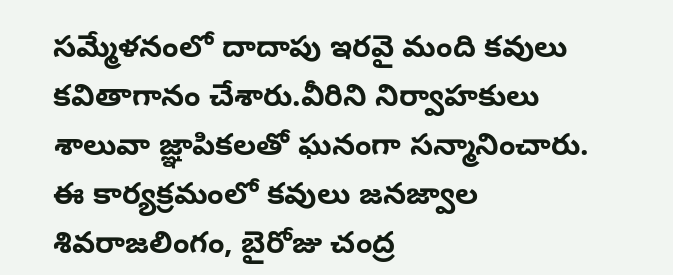సమ్మేళనంలో దాదాపు ఇరవై మంది కవులు కవితాగానం చేశారు.వీరిని నిర్వాహకులు శాలువా జ్ఞాపికలతో ఘనంగా సన్మానించారు.
ఈ కార్యక్రమంలో కవులు జనజ్వాల శివరాజలింగం, బైరోజు చంద్ర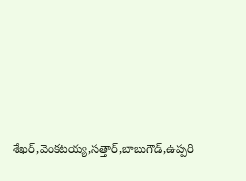శేఖర్,వెంకటయ్య,సత్తార్,బాబుగౌడ్,ఉప్పరి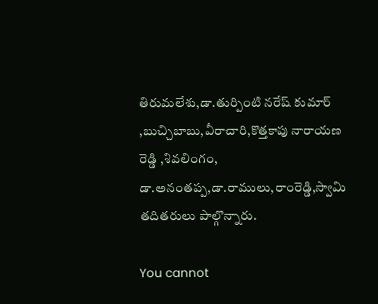తిరుమలేశు,డా.తుర్పింటి నరేష్ కుమార్ ,బుచ్చిబాబు,వీరాచారి,కొత్తకాపు నారాయణ రెడ్డి ,శివలింగం, డా.అనంతప్ప,డా.రాములు,రాంరెడ్డి,స్వామి తదితరులు పాల్గొన్నారు.

You cannot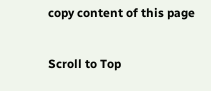copy content of this page

Scroll to Top